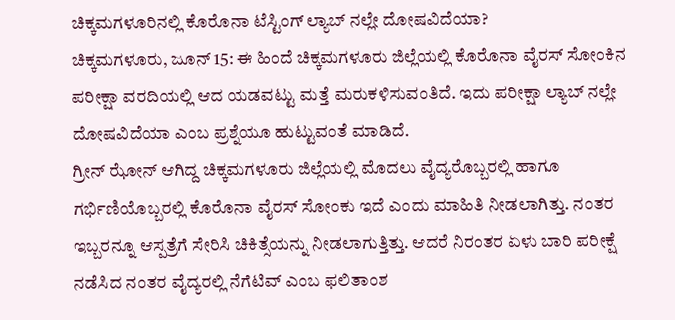ಚಿಕ್ಕಮಗಳೂರಿನಲ್ಲಿ ಕೊರೊನಾ ಟೆಸ್ಟಿಂಗ್ ಲ್ಯಾಬ್ ನಲ್ಲೇ ದೋಷವಿದೆಯಾ?
ಚಿಕ್ಕಮಗಳೂರು, ಜೂನ್ 15: ಈ ಹಿಂದೆ ಚಿಕ್ಕಮಗಳೂರು ಜಿಲ್ಲೆಯಲ್ಲಿ ಕೊರೊನಾ ವೈರಸ್ ಸೋಂಕಿನ ಪರೀಕ್ಷಾ ವರದಿಯಲ್ಲಿ ಆದ ಯಡವಟ್ಟು ಮತ್ತೆ ಮರುಕಳಿಸುವಂತಿದೆ. ಇದು ಪರೀಕ್ಷಾ ಲ್ಯಾಬ್ ನಲ್ಲೇ ದೋಷವಿದೆಯಾ ಎಂಬ ಪ್ರಶ್ನೆಯೂ ಹುಟ್ಟುವಂತೆ ಮಾಡಿದೆ.
ಗ್ರೀನ್ ಝೋನ್ ಆಗಿದ್ದ ಚಿಕ್ಕಮಗಳೂರು ಜಿಲ್ಲೆಯಲ್ಲಿ ಮೊದಲು ವೈದ್ಯರೊಬ್ಬರಲ್ಲಿ ಹಾಗೂ ಗರ್ಭಿಣಿಯೊಬ್ಬರಲ್ಲಿ ಕೊರೊನಾ ವೈರಸ್ ಸೋಂಕು ಇದೆ ಎಂದು ಮಾಹಿತಿ ನೀಡಲಾಗಿತ್ತು. ನಂತರ ಇಬ್ಬರನ್ನೂ ಆಸ್ಪತ್ರೆಗೆ ಸೇರಿಸಿ ಚಿಕಿತ್ಸೆಯನ್ನು ನೀಡಲಾಗುತ್ತಿತ್ತು. ಆದರೆ ನಿರಂತರ ಏಳು ಬಾರಿ ಪರೀಕ್ಷೆ ನಡೆಸಿದ ನಂತರ ವೈದ್ಯರಲ್ಲಿ ನೆಗೆಟಿವ್ ಎಂಬ ಫಲಿತಾಂಶ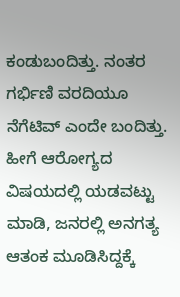ಕಂಡುಬಂದಿತ್ತು. ನಂತರ ಗರ್ಭಿಣಿ ವರದಿಯೂ ನೆಗೆಟಿವ್ ಎಂದೇ ಬಂದಿತ್ತು.
ಹೀಗೆ ಆರೋಗ್ಯದ ವಿಷಯದಲ್ಲಿ ಯಡವಟ್ಟು ಮಾಡಿ, ಜನರಲ್ಲಿ ಅನಗತ್ಯ ಆತಂಕ ಮೂಡಿಸಿದ್ದಕ್ಕೆ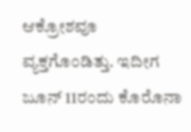ಆಕ್ರೋಶವೂ ವ್ಯಕ್ತಗೊಂಡಿತ್ತು. ಇದೀಗ ಜೂನ್ 11ರಂದು ಕೊರೊನಾ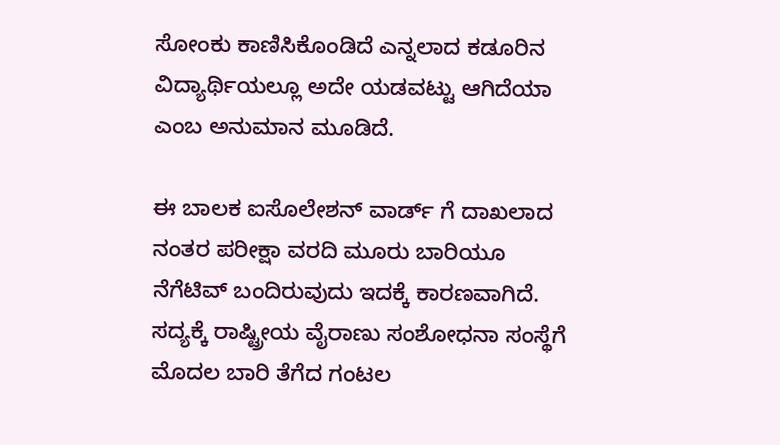ಸೋಂಕು ಕಾಣಿಸಿಕೊಂಡಿದೆ ಎನ್ನಲಾದ ಕಡೂರಿನ ವಿದ್ಯಾರ್ಥಿಯಲ್ಲೂ ಅದೇ ಯಡವಟ್ಟು ಆಗಿದೆಯಾ ಎಂಬ ಅನುಮಾನ ಮೂಡಿದೆ.

ಈ ಬಾಲಕ ಐಸೊಲೇಶನ್ ವಾರ್ಡ್ ಗೆ ದಾಖಲಾದ ನಂತರ ಪರೀಕ್ಷಾ ವರದಿ ಮೂರು ಬಾರಿಯೂ ನೆಗೆಟಿವ್ ಬಂದಿರುವುದು ಇದಕ್ಕೆ ಕಾರಣವಾಗಿದೆ. ಸದ್ಯಕ್ಕೆ ರಾಷ್ಟ್ರೀಯ ವೈರಾಣು ಸಂಶೋಧನಾ ಸಂಸ್ಥೆಗೆ ಮೊದಲ ಬಾರಿ ತೆಗೆದ ಗಂಟಲ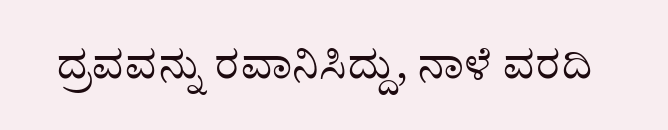ದ್ರವವನ್ನು ರವಾನಿಸಿದ್ದು, ನಾಳೆ ವರದಿ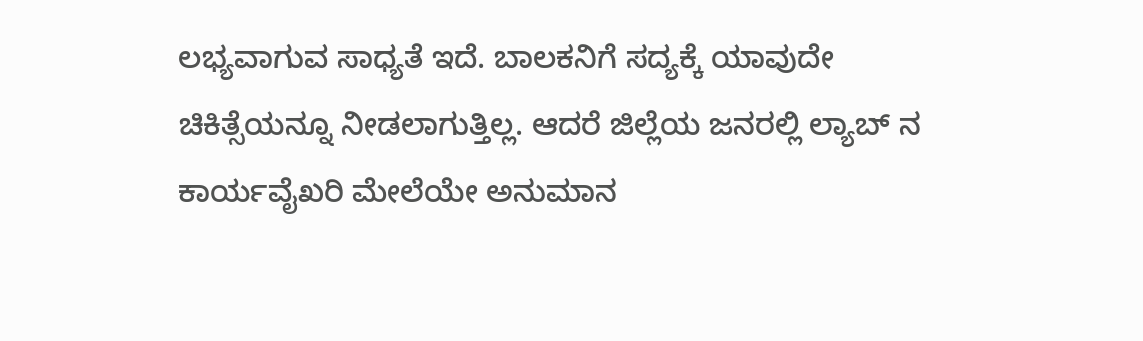ಲಭ್ಯವಾಗುವ ಸಾಧ್ಯತೆ ಇದೆ. ಬಾಲಕನಿಗೆ ಸದ್ಯಕ್ಕೆ ಯಾವುದೇ ಚಿಕಿತ್ಸೆಯನ್ನೂ ನೀಡಲಾಗುತ್ತಿಲ್ಲ. ಆದರೆ ಜಿಲ್ಲೆಯ ಜನರಲ್ಲಿ ಲ್ಯಾಬ್ ನ ಕಾರ್ಯವೈಖರಿ ಮೇಲೆಯೇ ಅನುಮಾನ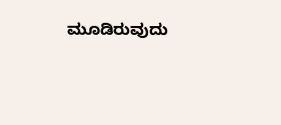ಮೂಡಿರುವುದು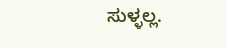ಸುಳ್ಳಲ್ಲ.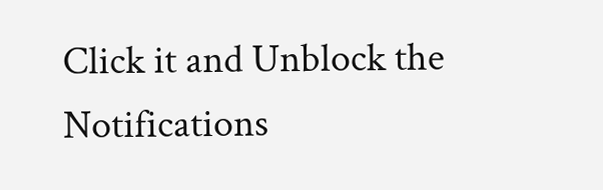Click it and Unblock the Notifications